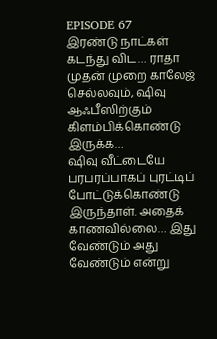EPISODE 67
இரண்டு நாட்கள் கடந்து விட… ராதா முதன் முறை காலேஜ் செல்லவும், ஷிவு ஆஃபீஸிற்கும் கிளம்பிக்கொண்டு இருக்க…
ஷிவு வீட்டையே பரபரப்பாகப் புரட்டிப் போட்டுக்கொண்டு இருந்தாள். அதைக் காணவில்லை… இது வேண்டும் அது வேண்டும் என்று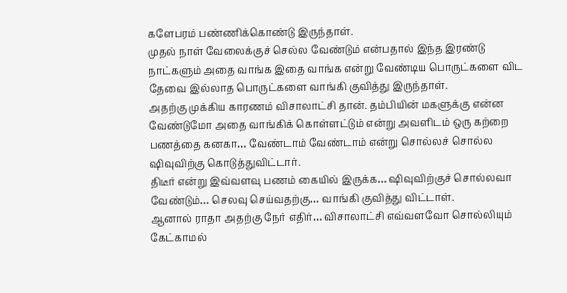களேபரம் பண்ணிக்கொண்டு இருந்தாள்.
முதல் நாள் வேலைக்குச் செல்ல வேண்டும் என்பதால் இந்த இரண்டு நாட்களும் அதை வாங்க இதை வாங்க என்று வேண்டிய பொருட்களை விட தேவை இல்லாத பொருட்களை வாங்கி குவித்து இருந்தாள்.
அதற்கு முக்கிய காரணம் விசாலாட்சி தான். தம்பியின் மகளுக்கு என்ன வேண்டுமோ அதை வாங்கிக் கொள்ளட்டும் என்று அவளிடம் ஒரு கற்றை பணத்தை கனகா… வேண்டாம் வேண்டாம் என்று சொல்லச் சொல்ல ஷிவுவிற்கு கொடுத்துவிட்டார்.
திடீர் என்று இவ்வளவு பணம் கையில் இருக்க… ஷிவுவிற்குச் சொல்லவா வேண்டும்… செலவு செய்வதற்கு… வாங்கி குவித்து விட்டாள்.
ஆனால் ராதா அதற்கு நேர் எதிர்… விசாலாட்சி எவ்வளவோ சொல்லியும் கேட்காமல்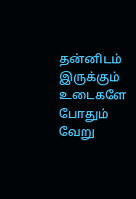தன்னிடம் இருக்கும் உடைகளே போதும் வேறு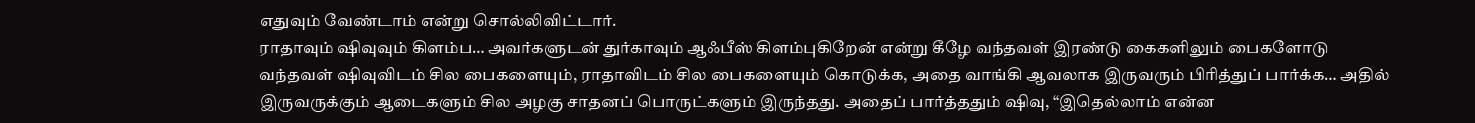எதுவும் வேண்டாம் என்று சொல்லிவிட்டார்.
ராதாவும் ஷிவுவும் கிளம்ப… அவர்களுடன் துர்காவும் ஆஃபீஸ் கிளம்புகிறேன் என்று கீழே வந்தவள் இரண்டு கைகளிலும் பைகளோடு வந்தவள் ஷிவுவிடம் சில பைகளையும், ராதாவிடம் சில பைகளையும் கொடுக்க, அதை வாங்கி ஆவலாக இருவரும் பிரித்துப் பார்க்க… அதில் இருவருக்கும் ஆடைகளும் சில அழகு சாதனப் பொருட்களும் இருந்தது. அதைப் பார்த்ததும் ஷிவு, “இதெல்லாம் என்ன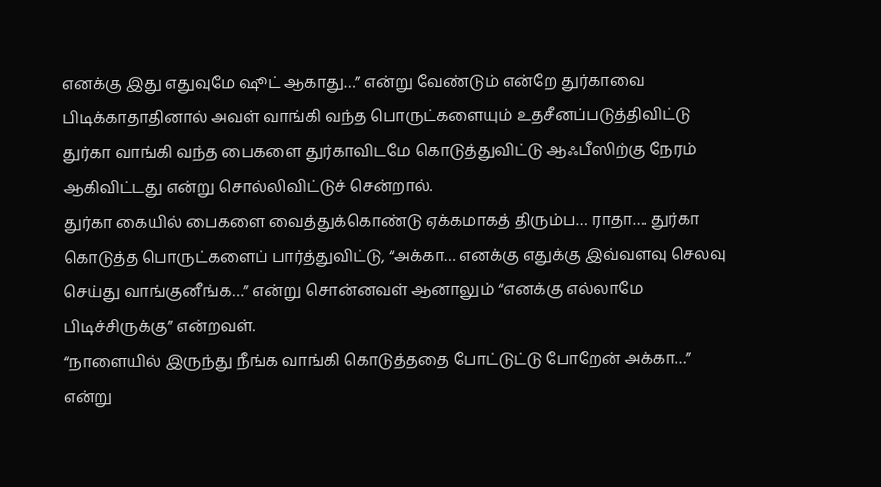எனக்கு இது எதுவுமே ஷூட் ஆகாது…” என்று வேண்டும் என்றே துர்காவை பிடிக்காதாதினால் அவள் வாங்கி வந்த பொருட்களையும் உதசீனப்படுத்திவிட்டு துர்கா வாங்கி வந்த பைகளை துர்காவிடமே கொடுத்துவிட்டு ஆஃபீஸிற்கு நேரம் ஆகிவிட்டது என்று சொல்லிவிட்டுச் சென்றால்.
துர்கா கையில் பைகளை வைத்துக்கொண்டு ஏக்கமாகத் திரும்ப… ராதா…. துர்கா கொடுத்த பொருட்களைப் பார்த்துவிட்டு, “அக்கா… எனக்கு எதுக்கு இவ்வளவு செலவு செய்து வாங்குனீங்க…” என்று சொன்னவள் ஆனாலும் “எனக்கு எல்லாமே பிடிச்சிருக்கு” என்றவள்.
“நாளையில் இருந்து நீங்க வாங்கி கொடுத்ததை போட்டுட்டு போறேன் அக்கா…” என்று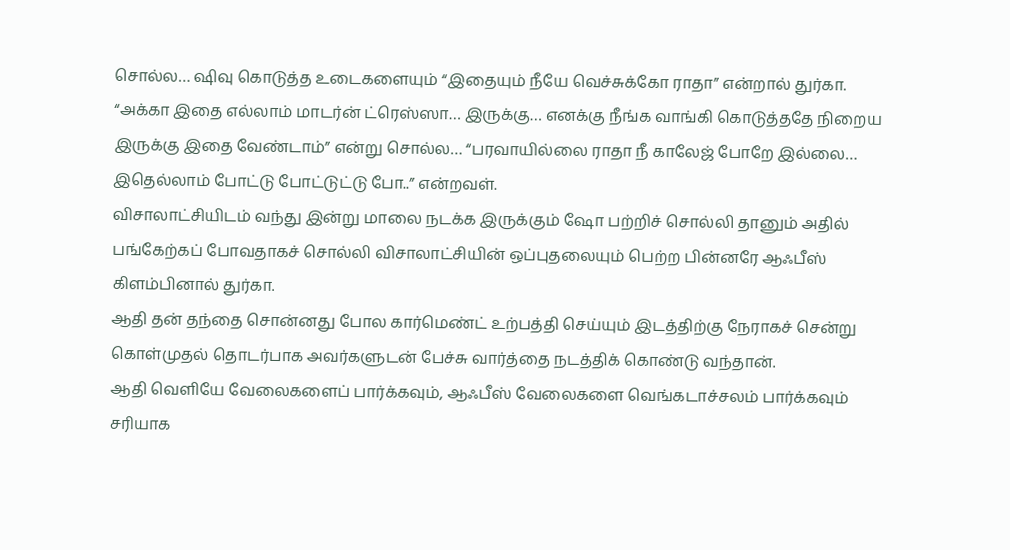சொல்ல… ஷிவு கொடுத்த உடைகளையும் “இதையும் நீயே வெச்சுக்கோ ராதா” என்றால் துர்கா.
“அக்கா இதை எல்லாம் மாடர்ன் ட்ரெஸ்ஸா… இருக்கு… எனக்கு நீங்க வாங்கி கொடுத்ததே நிறைய இருக்கு இதை வேண்டாம்” என்று சொல்ல… “பரவாயில்லை ராதா நீ காலேஜ் போறே இல்லை… இதெல்லாம் போட்டு போட்டுட்டு போ..” என்றவள்.
விசாலாட்சியிடம் வந்து இன்று மாலை நடக்க இருக்கும் ஷோ பற்றிச் சொல்லி தானும் அதில் பங்கேற்கப் போவதாகச் சொல்லி விசாலாட்சியின் ஒப்புதலையும் பெற்ற பின்னரே ஆஃபீஸ் கிளம்பினால் துர்கா.
ஆதி தன் தந்தை சொன்னது போல கார்மெண்ட் உற்பத்தி செய்யும் இடத்திற்கு நேராகச் சென்று கொள்முதல் தொடர்பாக அவர்களுடன் பேச்சு வார்த்தை நடத்திக் கொண்டு வந்தான்.
ஆதி வெளியே வேலைகளைப் பார்க்கவும், ஆஃபீஸ் வேலைகளை வெங்கடாச்சலம் பார்க்கவும் சரியாக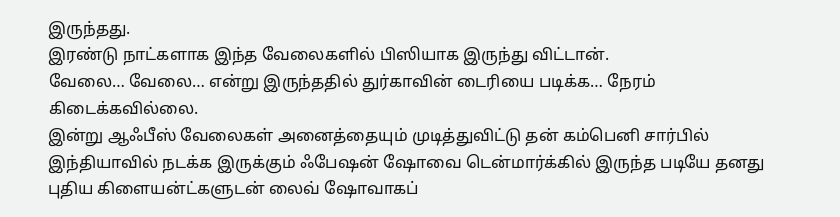இருந்தது.
இரண்டு நாட்களாக இந்த வேலைகளில் பிஸியாக இருந்து விட்டான்.
வேலை… வேலை… என்று இருந்ததில் துர்காவின் டைரியை படிக்க… நேரம் கிடைக்கவில்லை.
இன்று ஆஃபீஸ் வேலைகள் அனைத்தையும் முடித்துவிட்டு தன் கம்பெனி சார்பில் இந்தியாவில் நடக்க இருக்கும் ஃபேஷன் ஷோவை டென்மார்க்கில் இருந்த படியே தனது புதிய கிளையன்ட்களுடன் லைவ் ஷோவாகப்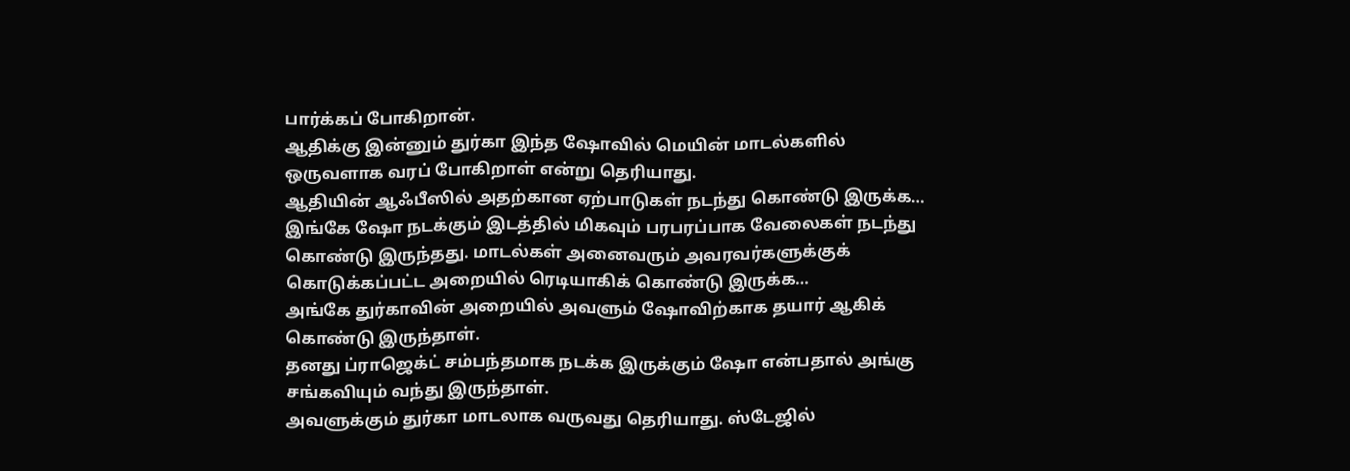பார்க்கப் போகிறான்.
ஆதிக்கு இன்னும் துர்கா இந்த ஷோவில் மெயின் மாடல்களில் ஒருவளாக வரப் போகிறாள் என்று தெரியாது.
ஆதியின் ஆஃபீஸில் அதற்கான ஏற்பாடுகள் நடந்து கொண்டு இருக்க…
இங்கே ஷோ நடக்கும் இடத்தில் மிகவும் பரபரப்பாக வேலைகள் நடந்து கொண்டு இருந்தது. மாடல்கள் அனைவரும் அவரவர்களுக்குக் கொடுக்கப்பட்ட அறையில் ரெடியாகிக் கொண்டு இருக்க…
அங்கே துர்காவின் அறையில் அவளும் ஷோவிற்காக தயார் ஆகிக் கொண்டு இருந்தாள்.
தனது ப்ராஜெக்ட் சம்பந்தமாக நடக்க இருக்கும் ஷோ என்பதால் அங்கு சங்கவியும் வந்து இருந்தாள்.
அவளுக்கும் துர்கா மாடலாக வருவது தெரியாது. ஸ்டேஜில்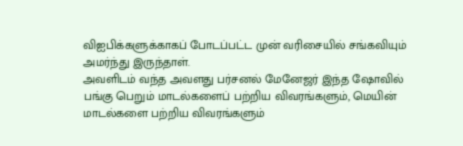விஐபிக்களுக்காகப் போடப்பட்ட முன் வரிசையில் சங்கவியும் அமர்ந்து இருந்தாள்.
அவளிடம் வந்த அவளது பர்சனல் மேனேஜர் இந்த ஷோவில் பங்கு பெறும் மாடல்களைப் பற்றிய விவரங்களும், மெயின் மாடல்களை பற்றிய விவரங்களும்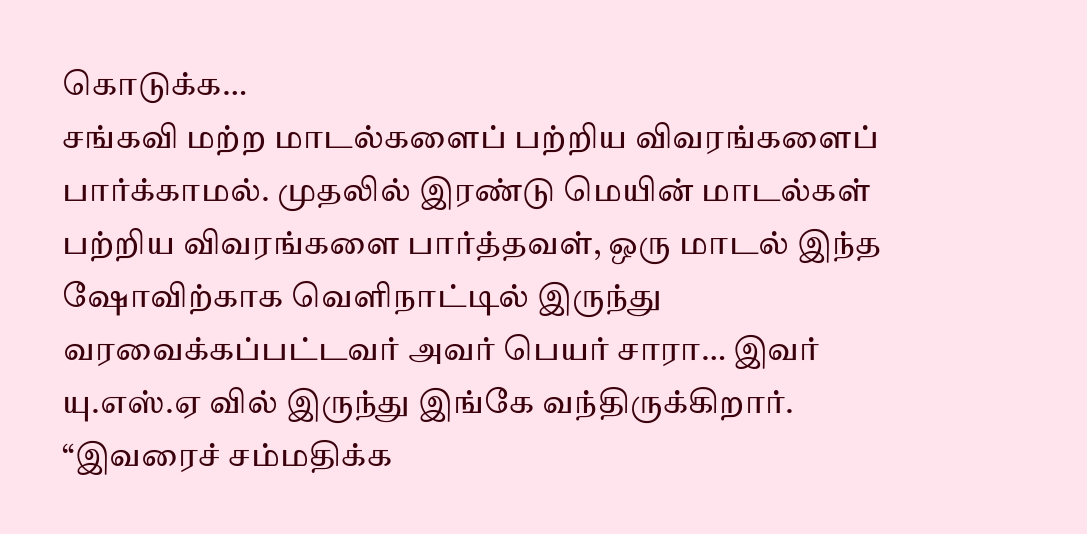கொடுக்க…
சங்கவி மற்ற மாடல்களைப் பற்றிய விவரங்களைப் பார்க்காமல். முதலில் இரண்டு மெயின் மாடல்கள் பற்றிய விவரங்களை பார்த்தவள், ஒரு மாடல் இந்த ஷோவிற்காக வெளிநாட்டில் இருந்து வரவைக்கப்பட்டவர் அவர் பெயர் சாரா… இவர் யு.எஸ்.ஏ வில் இருந்து இங்கே வந்திருக்கிறார்.
“இவரைச் சம்மதிக்க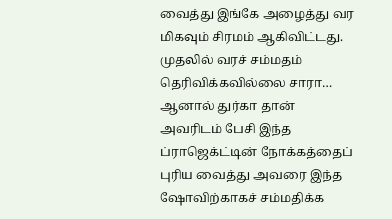வைத்து இங்கே அழைத்து வர மிகவும் சிரமம் ஆகிவிட்டது. முதலில் வரச் சம்மதம் தெரிவிக்கவில்லை சாரா… ஆனால் துர்கா தான் அவரிடம் பேசி இந்த ப்ராஜெக்ட்டின் நோக்கத்தைப் புரிய வைத்து அவரை இந்த ஷோவிற்காகச் சம்மதிக்க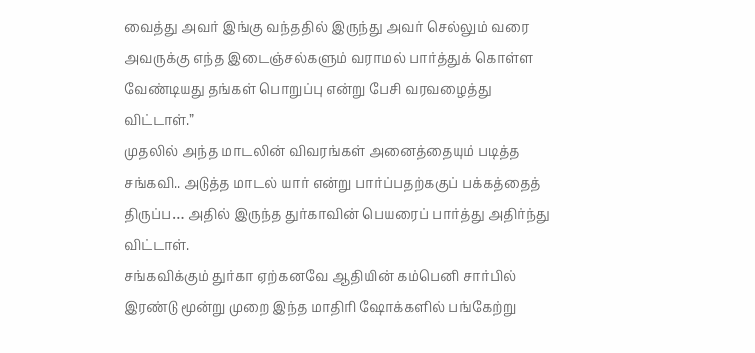வைத்து அவர் இங்கு வந்ததில் இருந்து அவர் செல்லும் வரை அவருக்கு எந்த இடைஞ்சல்களும் வராமல் பார்த்துக் கொள்ள வேண்டியது தங்கள் பொறுப்பு என்று பேசி வரவழைத்து விட்டாள்.”
முதலில் அந்த மாடலின் விவரங்கள் அனைத்தையும் படித்த சங்கவி.. அடுத்த மாடல் யார் என்று பார்ப்பதற்ககுப் பக்கத்தைத் திருப்ப… அதில் இருந்த துர்காவின் பெயரைப் பார்த்து அதிர்ந்து விட்டாள்.
சங்கவிக்கும் துர்கா ஏற்கனவே ஆதியின் கம்பெனி சார்பில் இரண்டு மூன்று முறை இந்த மாதிரி ஷோக்களில் பங்கேற்று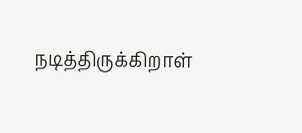நடித்திருக்கிறாள்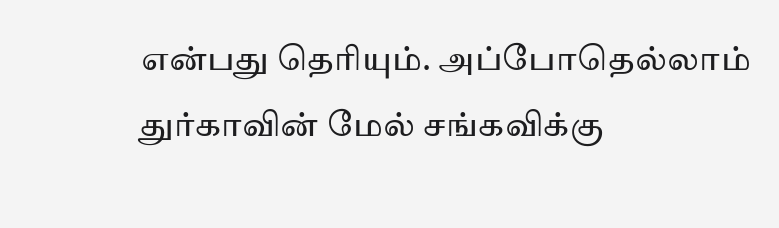என்பது தெரியும். அப்போதெல்லாம் துர்காவின் மேல் சங்கவிக்கு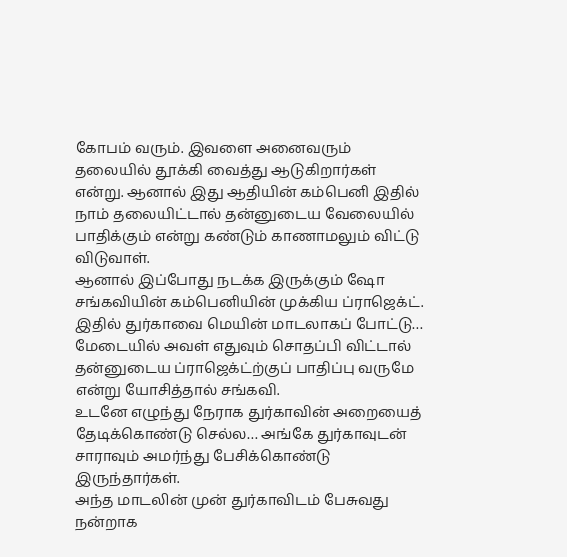கோபம் வரும். இவளை அனைவரும் தலையில் தூக்கி வைத்து ஆடுகிறார்கள் என்று. ஆனால் இது ஆதியின் கம்பெனி இதில் நாம் தலையிட்டால் தன்னுடைய வேலையில் பாதிக்கும் என்று கண்டும் காணாமலும் விட்டு விடுவாள்.
ஆனால் இப்போது நடக்க இருக்கும் ஷோ சங்கவியின் கம்பெனியின் முக்கிய ப்ராஜெக்ட். இதில் துர்காவை மெயின் மாடலாகப் போட்டு… மேடையில் அவள் எதுவும் சொதப்பி விட்டால் தன்னுடைய ப்ராஜெக்ட்ற்குப் பாதிப்பு வருமே என்று யோசித்தால் சங்கவி.
உடனே எழுந்து நேராக துர்காவின் அறையைத் தேடிக்கொண்டு செல்ல… அங்கே துர்காவுடன் சாராவும் அமர்ந்து பேசிக்கொண்டு இருந்தார்கள்.
அந்த மாடலின் முன் துர்காவிடம் பேசுவது நன்றாக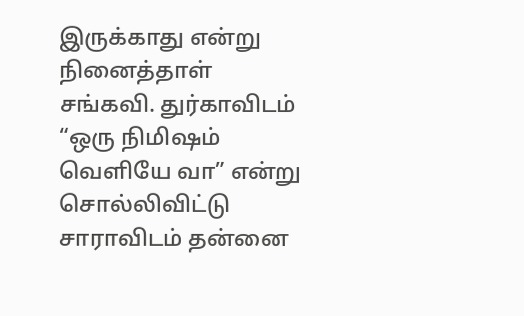இருக்காது என்று நினைத்தாள் சங்கவி. துர்காவிடம் “ஒரு நிமிஷம் வெளியே வா” என்று சொல்லிவிட்டு சாராவிடம் தன்னை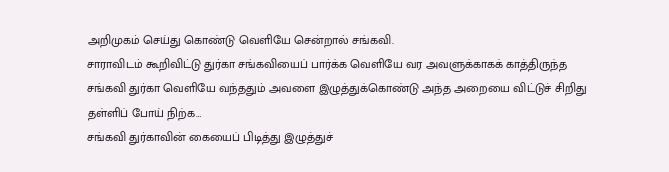அறிமுகம் செய்து கொண்டு வெளியே சென்றால் சங்கவி.
சாராவிடம் கூறிவிட்டு துர்கா சங்கவியைப் பார்க்க வெளியே வர அவளுக்காகக் காத்திருந்த சங்கவி துர்கா வெளியே வந்ததும் அவளை இழுத்துக்கொண்டு அந்த அறையை விட்டுச் சிறிது தள்ளிப் போய் நிற்க…
சங்கவி துர்காவின் கையைப் பிடித்து இழுத்துச்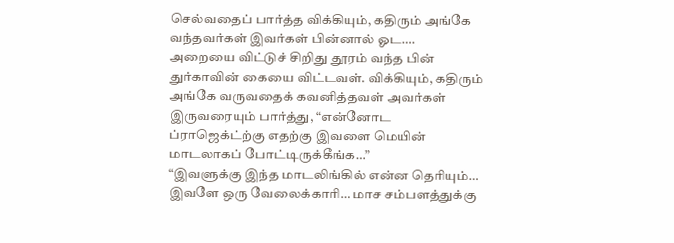செல்வதைப் பார்த்த விக்கியும், கதிரும் அங்கே வந்தவர்கள் இவர்கள் பின்னால் ஓட….
அறையை விட்டுச் சிறிது தூரம் வந்த பின் துர்காவின் கையை விட்டவள். விக்கியும், கதிரும் அங்கே வருவதைக் கவனித்தவள் அவர்கள் இருவரையும் பார்த்து, “என்னோட ப்ராஜெக்ட்ற்கு எதற்கு இவளை மெயின் மாடலாகப் போட்டிருக்கீங்க…”
“இவளுக்கு இந்த மாடலிங்கில் என்ன தெரியும்… இவளே ஒரு வேலைக்காரி… மாச சம்பளத்துக்கு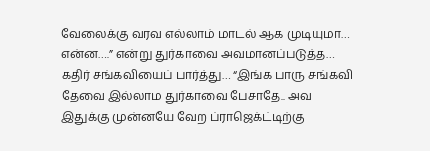வேலைக்கு வரவ எல்லாம் மாடல் ஆக முடியுமா… என்ன….” என்று துர்காவை அவமானப்படுத்த…
கதிர் சங்கவியைப் பார்த்து… “இங்க பாரு சங்கவி தேவை இல்லாம துர்காவை பேசாதே.. அவ இதுக்கு முன்னயே வேற ப்ராஜெக்ட்டிற்கு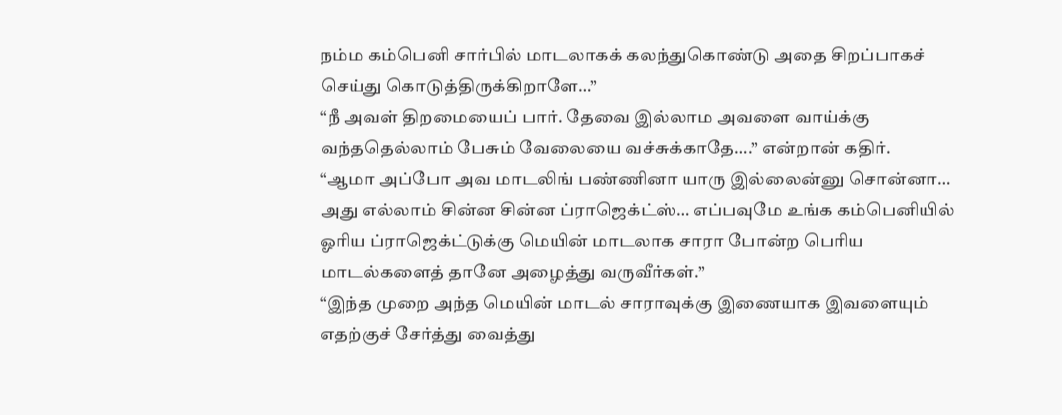நம்ம கம்பெனி சார்பில் மாடலாகக் கலந்துகொண்டு அதை சிறப்பாகச் செய்து கொடுத்திருக்கிறாளே…”
“நீ அவள் திறமையைப் பார். தேவை இல்லாம அவளை வாய்க்கு வந்ததெல்லாம் பேசும் வேலையை வச்சுக்காதே….” என்றான் கதிர்.
“ஆமா அப்போ அவ மாடலிங் பண்ணினா யாரு இல்லைன்னு சொன்னா… அது எல்லாம் சின்ன சின்ன ப்ராஜெக்ட்ஸ்… எப்பவுமே உங்க கம்பெனியில் ஓரிய ப்ராஜெக்ட்டுக்கு மெயின் மாடலாக சாரா போன்ற பெரிய மாடல்களைத் தானே அழைத்து வருவீர்கள்.”
“இந்த முறை அந்த மெயின் மாடல் சாராவுக்கு இணையாக இவளையும் எதற்குச் சேர்த்து வைத்து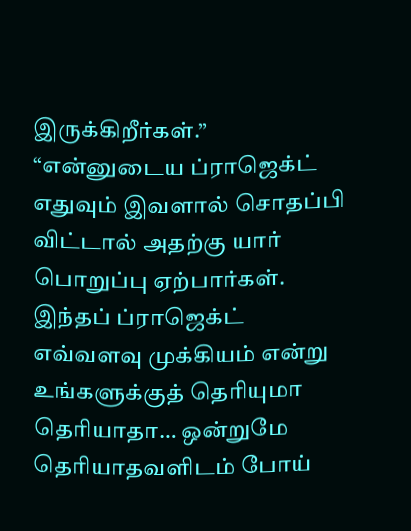இருக்கிறீர்கள்.”
“என்னுடைய ப்ராஜெக்ட் எதுவும் இவளால் சொதப்பி விட்டால் அதற்கு யார் பொறுப்பு ஏற்பார்கள். இந்தப் ப்ராஜெக்ட் எவ்வளவு முக்கியம் என்று உங்களுக்குத் தெரியுமா தெரியாதா… ஒன்றுமே தெரியாதவளிடம் போய்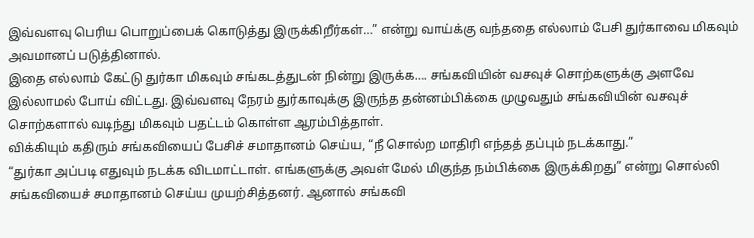இவ்வளவு பெரிய பொறுப்பைக் கொடுத்து இருக்கிறீர்கள்…” என்று வாய்க்கு வந்ததை எல்லாம் பேசி துர்காவை மிகவும் அவமானப் படுத்தினால்.
இதை எல்லாம் கேட்டு துர்கா மிகவும் சங்கடத்துடன் நின்று இருக்க…. சங்கவியின் வசவுச் சொற்களுக்கு அளவே இல்லாமல் போய் விட்டது. இவ்வளவு நேரம் துர்காவுக்கு இருந்த தன்னம்பிக்கை முழுவதும் சங்கவியின் வசவுச் சொற்களால் வடிந்து மிகவும் பதட்டம் கொள்ள ஆரம்பித்தாள்.
விக்கியும் கதிரும் சங்கவியைப் பேசிச் சமாதானம் செய்ய, “நீ சொல்ற மாதிரி எந்தத் தப்பும் நடக்காது.”
“துர்கா அப்படி எதுவும் நடக்க விடமாட்டாள். எங்களுக்கு அவள் மேல் மிகுந்த நம்பிக்கை இருக்கிறது” என்று சொல்லி சங்கவியைச் சமாதானம் செய்ய முயற்சித்தனர். ஆனால் சங்கவி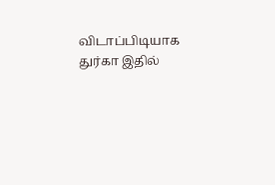விடாப்பிடியாக துர்கா இதில்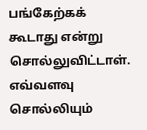பங்கேற்கக் கூடாது என்று சொல்லுவிட்டாள்.
எவ்வளவு சொல்லியும்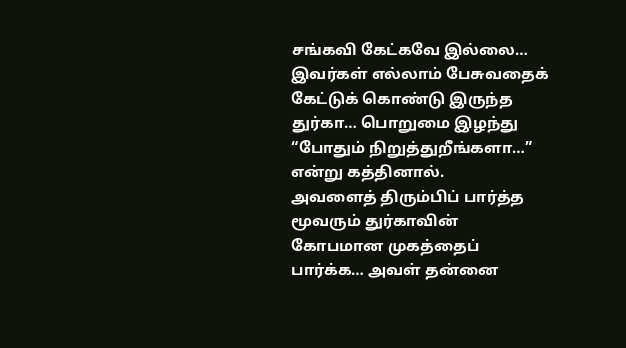சங்கவி கேட்கவே இல்லை… இவர்கள் எல்லாம் பேசுவதைக் கேட்டுக் கொண்டு இருந்த துர்கா… பொறுமை இழந்து “போதும் நிறுத்துறீங்களா…” என்று கத்தினால்.
அவளைத் திரும்பிப் பார்த்த மூவரும் துர்காவின் கோபமான முகத்தைப் பார்க்க… அவள் தன்னை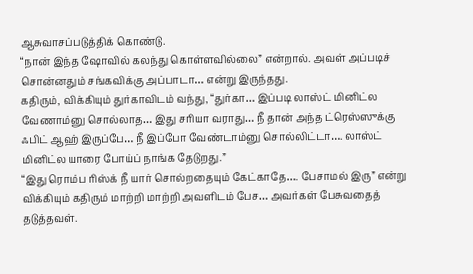ஆசுவாசப்படுத்திக் கொண்டு.
“நான் இந்த ஷோவில் கலந்து கொள்ளவில்லை” என்றால். அவள் அப்படிச் சொன்னதும் சங்கவிக்கு அப்பாடா… என்று இருந்தது.
கதிரும், விக்கியும் துர்காவிடம் வந்து, “துர்கா… இப்படி லாஸ்ட் மினிட்ல வேணாம்னு சொல்லாத… இது சரியா வராது… நீ தான் அந்த ட்ரெஸ்ஸுக்கு ஃபிட் ஆஹ் இருப்பே… நீ இப்போ வேண்டாம்னு சொல்லிட்டா…. லாஸ்ட் மினிட்ல யாரை போய்ப் நாங்க தேடுறது.”
“இது ரொம்ப ரிஸ்க் நீ யார் சொல்றதையும் கேட்காதே…. பேசாமல் இரு” என்று விக்கியும் கதிரும் மாற்றி மாற்றி அவளிடம் பேச… அவர்கள் பேசுவதைத் தடுத்தவள்.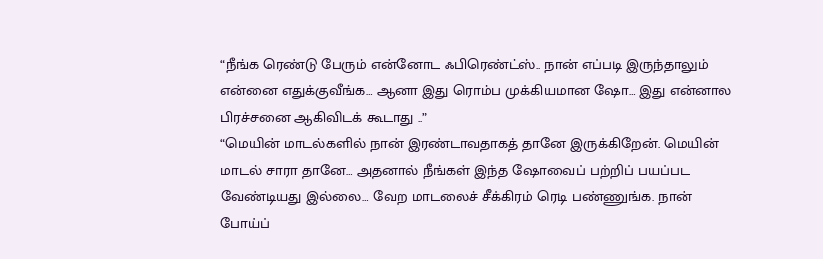“நீங்க ரெண்டு பேரும் என்னோட ஃபிரெண்ட்ஸ்.. நான் எப்படி இருந்தாலும் என்னை எதுக்குவீங்க… ஆனா இது ரொம்ப முக்கியமான ஷோ… இது என்னால பிரச்சனை ஆகிவிடக் கூடாது ..”
“மெயின் மாடல்களில் நான் இரண்டாவதாகத் தானே இருக்கிறேன். மெயின் மாடல் சாரா தானே… அதனால் நீங்கள் இந்த ஷோவைப் பற்றிப் பயப்பட வேண்டியது இல்லை… வேற மாடலைச் சீக்கிரம் ரெடி பண்ணுங்க. நான் போய்ப்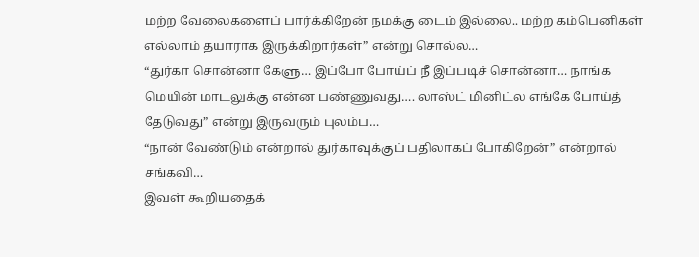மற்ற வேலைகளைப் பார்க்கிறேன் நமக்கு டைம் இல்லை.. மற்ற கம்பெனிகள் எல்லாம் தயாராக இருக்கிறார்கள்” என்று சொல்ல…
“துர்கா சொன்னா கேளு… இப்போ போய்ப் நீ இப்படிச் சொன்னா… நாங்க மெயின் மாடலுக்கு என்ன பண்ணுவது…. லாஸ்ட் மினிட்ல எங்கே போய்த் தேடுவது” என்று இருவரும் புலம்ப…
“நான் வேண்டும் என்றால் துர்காவுக்குப் பதிலாகப் போகிறேன்” என்றால் சங்கவி…
இவள் கூறியதைக்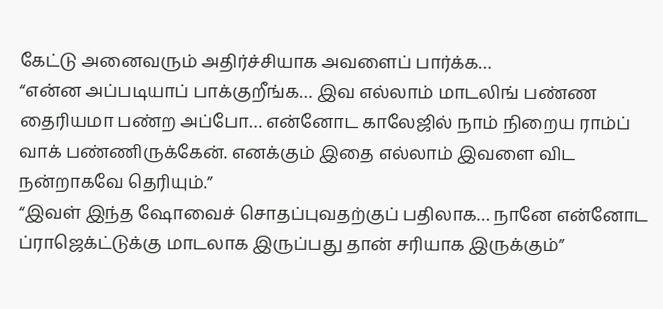கேட்டு அனைவரும் அதிர்ச்சியாக அவளைப் பார்க்க…
“என்ன அப்படியாப் பாக்குறீங்க… இவ எல்லாம் மாடலிங் பண்ண தைரியமா பண்ற அப்போ… என்னோட காலேஜில் நாம் நிறைய ராம்ப் வாக் பண்ணிருக்கேன். எனக்கும் இதை எல்லாம் இவளை விட நன்றாகவே தெரியும்.”
“இவள் இந்த ஷோவைச் சொதப்புவதற்குப் பதிலாக… நானே என்னோட ப்ராஜெக்ட்டுக்கு மாடலாக இருப்பது தான் சரியாக இருக்கும்”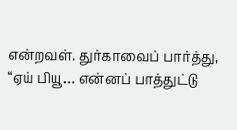என்றவள். துர்காவைப் பார்த்து, “ஏய் பியூ… என்னப் பாத்துட்டு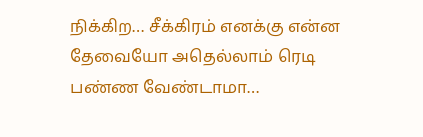நிக்கிற… சீக்கிரம் எனக்கு என்ன தேவையோ அதெல்லாம் ரெடி பண்ண வேண்டாமா…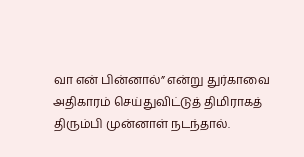வா என் பின்னால்” என்று துர்காவை அதிகாரம் செய்துவிட்டுத் திமிராகத் திரும்பி முன்னாள் நடந்தால்.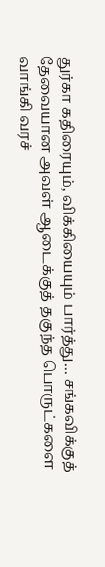துர்கா கதிரையும், விக்கியையும் பார்த்து… சங்கவிக்குத் தேவையான அவள் ஆடைக்குத் தகுந்த பொருட்களை வாங்கி வரச்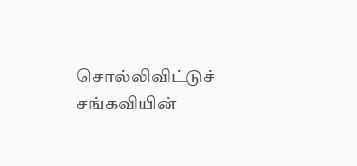சொல்லிவிட்டுச் சங்கவியின்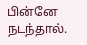பின்னே நடந்தால்.